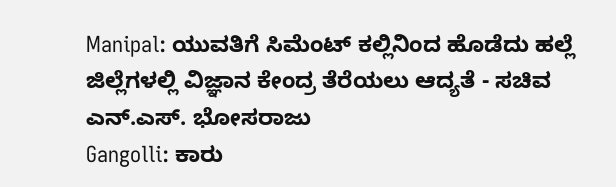Manipal: ಯುವತಿಗೆ ಸಿಮೆಂಟ್ ಕಲ್ಲಿನಿಂದ ಹೊಡೆದು ಹಲ್ಲೆ
ಜಿಲ್ಲೆಗಳಲ್ಲಿ ವಿಜ್ಞಾನ ಕೇಂದ್ರ ತೆರೆಯಲು ಆದ್ಯತೆ - ಸಚಿವ ಎನ್.ಎಸ್. ಭೋಸರಾಜು
Gangolli: ಕಾರು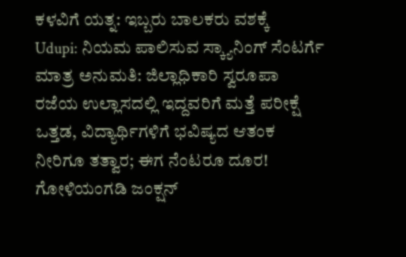ಕಳವಿಗೆ ಯತ್ನ: ಇಬ್ಬರು ಬಾಲಕರು ವಶಕ್ಕೆ
Udupi: ನಿಯಮ ಪಾಲಿಸುವ ಸ್ಕ್ಯಾನಿಂಗ್ ಸೆಂಟರ್ಗೆ ಮಾತ್ರ ಅನುಮತಿ: ಜಿಲ್ಲಾಧಿಕಾರಿ ಸ್ವರೂಪಾ
ರಜೆಯ ಉಲ್ಲಾಸದಲ್ಲಿ ಇದ್ದವರಿಗೆ ಮತ್ತೆ ಪರೀಕ್ಷೆ ಒತ್ತಡ, ವಿದ್ಯಾರ್ಥಿಗಳಿಗೆ ಭವಿಷ್ಯದ ಆತಂಕ
ನೀರಿಗೂ ತತ್ವಾರ; ಈಗ ನೆಂಟರೂ ದೂರ!
ಗೋಳಿಯಂಗಡಿ ಜಂಕ್ಷನ್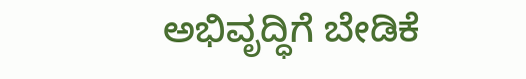ಅಭಿವೃದ್ಧಿಗೆ ಬೇಡಿಕೆ